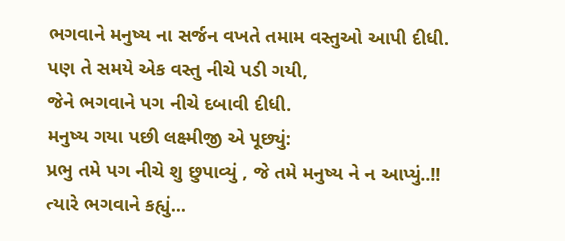ભગવાને મનુષ્ય ના સર્જન વખતે તમામ વસ્તુઓ આપી દીધી.
પણ તે સમયે એક વસ્તુ નીચે પડી ગયી,
જેને ભગવાને પગ નીચે દબાવી દીધી.
મનુષ્ય ગયા પછી લક્ષ્મીજી એ પૂછ્યું:
પ્રભુ તમે પગ નીચે શુ છુપાવ્યું , જે તમે મનુષ્ય ને ન આપ્યું..!!
ત્યારે ભગવાને કહ્યું...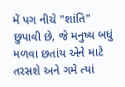મેં પગ નીચે "શાંતિ" છુપાવી છે, જે મનુષ્ય બધું મળવા છતાંય એને માટે તરસશે અને ગમે ત્યાં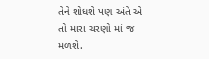તેને શોધશે પણ અંતે એ તો મારા ચરણો માં જ મળશે.